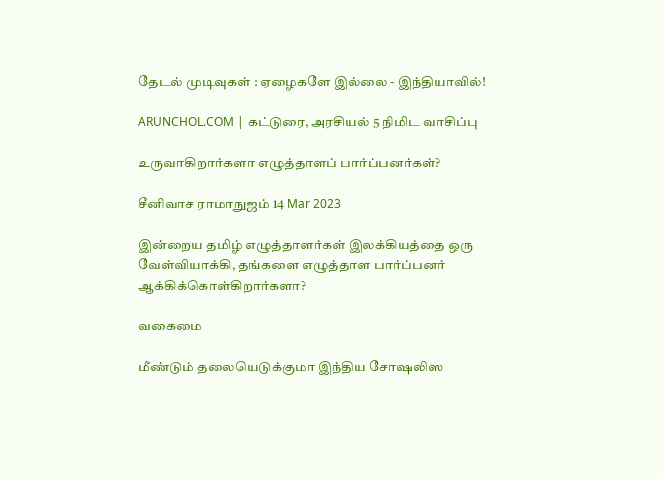தேடல் முடிவுகள் : ஏழைகளே இல்லை - இந்தியாவில்!

ARUNCHOL.COM | கட்டுரை, அரசியல் 5 நிமிட வாசிப்பு

உருவாகிறார்களா எழுத்தாளப் பார்ப்பனர்கள்?

சீனிவாச ராமாநுஜம் 14 Mar 2023

இன்றைய தமிழ் எழுத்தாளர்கள் இலக்கியத்தை ஒரு வேள்வியாக்கி, தங்களை எழுத்தாள பார்ப்பனர் ஆக்கிக்கொள்கிறார்களா?

வகைமை

மீண்டும் தலையெடுக்குமா இந்திய சோஷலிஸ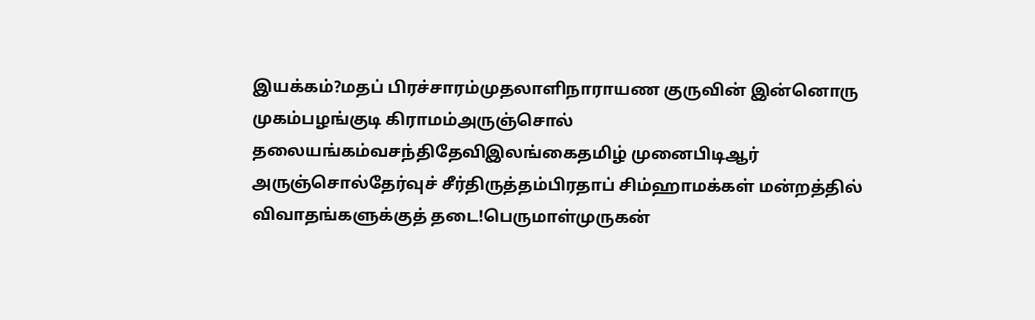இயக்கம்?மதப் பிரச்சாரம்முதலாளிநாராயண குருவின் இன்னொரு முகம்பழங்குடி கிராமம்அருஞ்சொல் தலையங்கம்வசந்திதேவிஇலங்கைதமிழ் முனைபிடிஆர் அருஞ்சொல்தேர்வுச் சீர்திருத்தம்பிரதாப் சிம்ஹாமக்கள் மன்றத்தில் விவாதங்களுக்குத் தடை!பெருமாள்முருகன்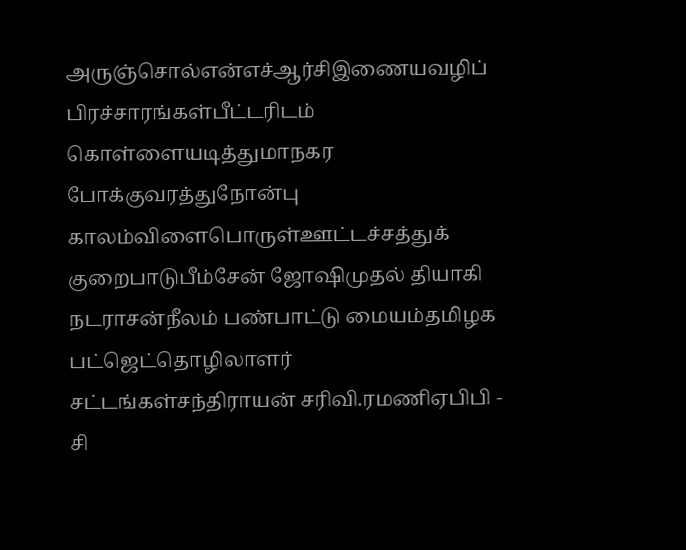அருஞ்சொல்என்எச்ஆர்சிஇணையவழிப் பிரச்சாரங்கள்பீட்டரிடம் கொள்ளையடித்துமாநகர போக்குவரத்துநோன்பு காலம்விளைபொருள்ஊட்டச்சத்துக் குறைபாடுபீம்சேன் ஜோஷிமுதல் தியாகி நடராசன்நீலம் பண்பாட்டு மையம்தமிழக பட்ஜெட்தொழிலாளர் சட்டங்கள்சந்திராயன் சரிவி.ரமணிஏபிபி - சி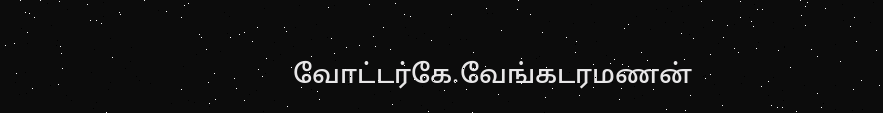வோட்டர்கே.வேங்கடரமணன்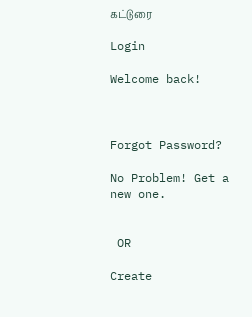கட்டுரை

Login

Welcome back!



Forgot Password?

No Problem! Get a new one.


 OR

Create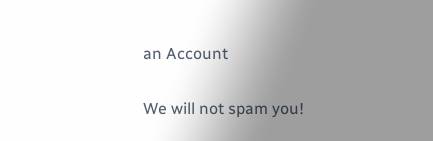an Account

We will not spam you!